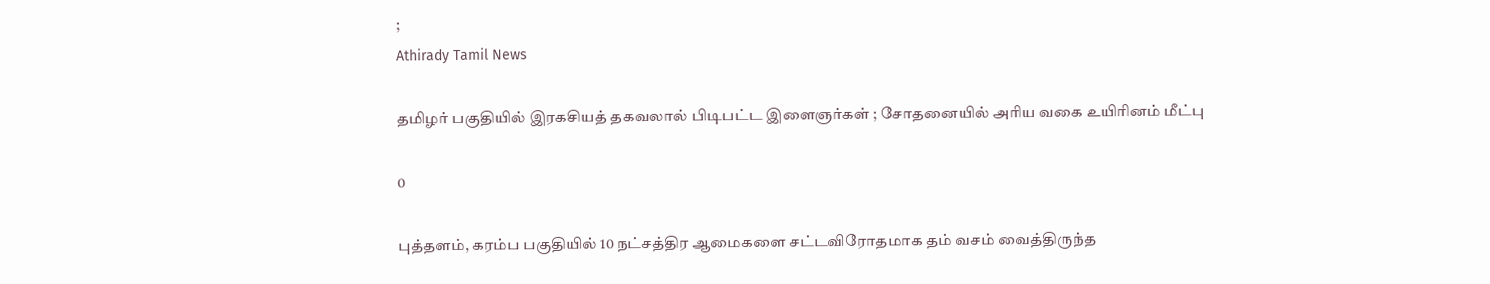;
Athirady Tamil News

தமிழர் பகுதியில் இரகசியத் தகவலால் பிடிபட்ட இளைஞர்கள் ; சோதனையில் அரிய வகை உயிரினம் மீட்பு

0

புத்தளம், கரம்ப பகுதியில் 10 நட்சத்திர ஆமைகளை சட்டவிரோதமாக தம் வசம் வைத்திருந்த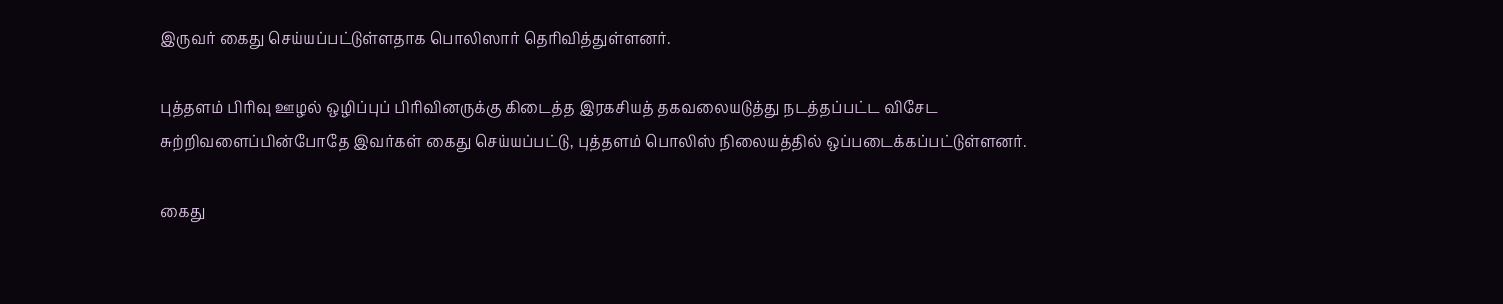இருவர் கைது செய்யப்பட்டுள்ளதாக பொலிஸார் தெரிவித்துள்ளனர்.

புத்தளம் பிரிவு ஊழல் ஒழிப்புப் பிரிவினருக்கு கிடைத்த இரகசியத் தகவலையடுத்து நடத்தப்பட்ட விசேட சுற்றிவளைப்பின்போதே இவர்கள் கைது செய்யப்பட்டு, புத்தளம் பொலிஸ் நிலையத்தில் ஒப்படைக்கப்பட்டுள்ளனர்.

கைது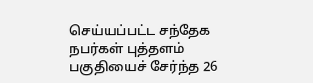செய்யப்பட்ட சந்தேக நபர்கள் புத்தளம் பகுதியைச் சேர்ந்த 26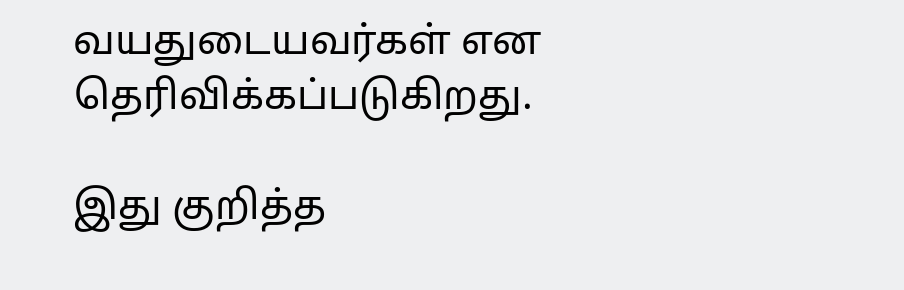வயதுடையவர்கள் என தெரிவிக்கப்படுகிறது.

இது குறித்த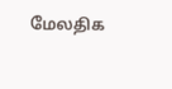மேலதிக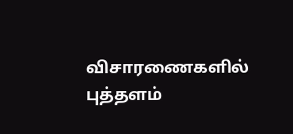விசாரணைகளில் புத்தளம்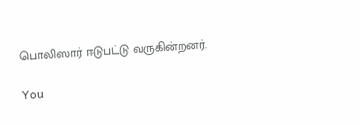பொலிஸார் ஈடுபட்டு வருகின்றனர்.

You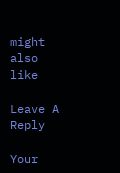might also like

Leave A Reply

Your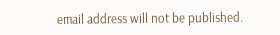email address will not be published.